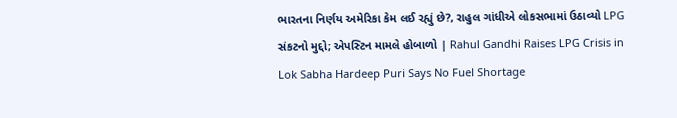ભારતના નિર્ણય અમેરિકા કેમ લઈ રહ્યું છે?, રાહુલ ગાંધીએ લોકસભામાં ઉઠાવ્યો LPG સંકટનો મુદ્દો; એપસ્ટિન મામલે હોબાળો | Rahul Gandhi Raises LPG Crisis in Lok Sabha Hardeep Puri Says No Fuel Shortage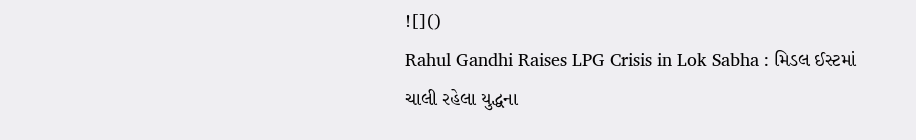![]()
Rahul Gandhi Raises LPG Crisis in Lok Sabha : મિડલ ઈસ્ટમાં ચાલી રહેલા યુદ્ધના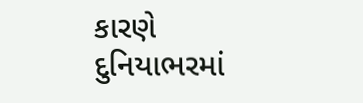કારણે દુનિયાભરમાં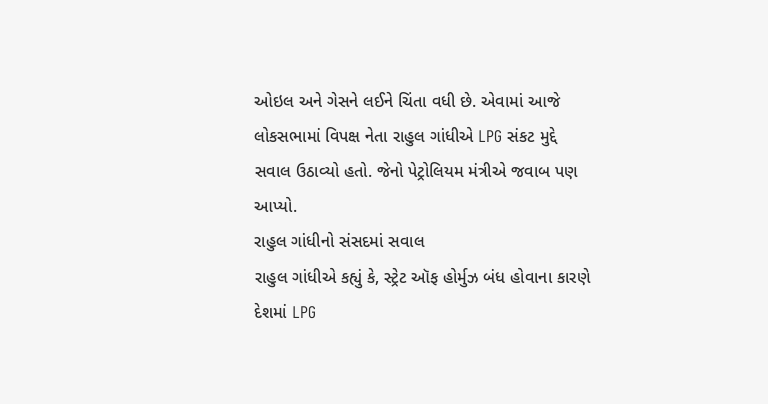ઓઇલ અને ગેસને લઈને ચિંતા વધી છે. એવામાં આજે લોકસભામાં વિપક્ષ નેતા રાહુલ ગાંધીએ LPG સંકટ મુદ્દે સવાલ ઉઠાવ્યો હતો. જેનો પેટ્રોલિયમ મંત્રીએ જવાબ પણ આપ્યો.
રાહુલ ગાંધીનો સંસદમાં સવાલ
રાહુલ ગાંધીએ કહ્યું કે, સ્ટ્રેટ ઑફ હોર્મુઝ બંધ હોવાના કારણે દેશમાં LPG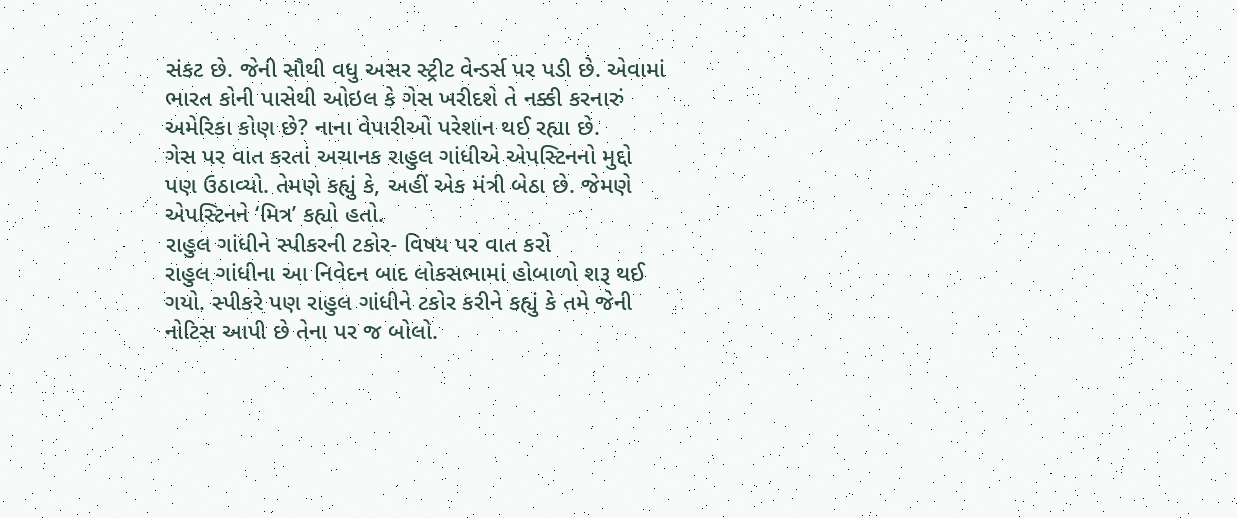સંકટ છે. જેની સૌથી વધુ અસર સ્ટ્રીટ વેન્ડર્સ પર પડી છે. એવામાં ભારત કોની પાસેથી ઓઇલ કે ગેસ ખરીદશે તે નક્કી કરનારું અમેરિકા કોણ છે? નાના વેપારીઓ પરેશાન થઈ રહ્યા છે.
ગેસ પર વાત કરતાં અચાનક રાહુલ ગાંધીએ એપસ્ટિનનો મુદ્દો પણ ઉઠાવ્યો. તેમણે કહ્યું કે, અહીં એક મંત્રી બેઠા છે. જેમણે એપસ્ટિનને ‘મિત્ર’ કહ્યો હતો.
રાહુલ ગાંધીને સ્પીકરની ટકોર- વિષય પર વાત કરો
રાહુલ ગાંધીના આ નિવેદન બાદ લોકસભામાં હોબાળો શરૂ થઈ ગયો. સ્પીકરે પણ રાહુલ ગાંધીને ટકોર કરીને કહ્યું કે તમે જેની નોટિસ આપી છે તેના પર જ બોલો.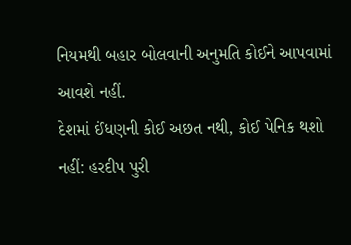નિયમથી બહાર બોલવાની અનુમતિ કોઈને આપવામાં આવશે નહીં.
દેશમાં ઈંધણની કોઈ અછત નથી, કોઈ પેનિક થશો નહીં: હરદીપ પુરી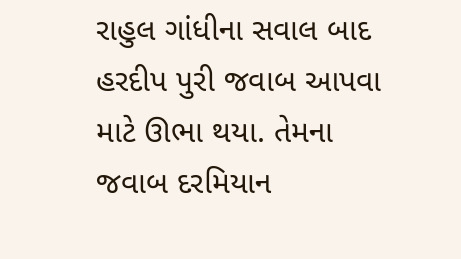રાહુલ ગાંધીના સવાલ બાદ હરદીપ પુરી જવાબ આપવા માટે ઊભા થયા. તેમના જવાબ દરમિયાન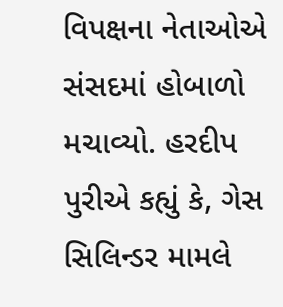વિપક્ષના નેતાઓએ સંસદમાં હોબાળો મચાવ્યો. હરદીપ પુરીએ કહ્યું કે, ગેસ સિલિન્ડર મામલે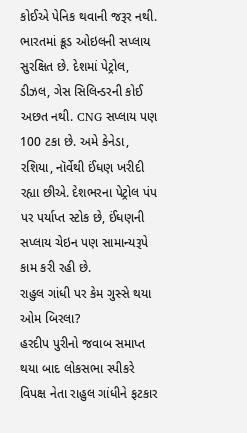કોઈએ પેનિક થવાની જરૂર નથી. ભારતમાં ક્રૂડ ઓઇલની સપ્લાય સુરક્ષિત છે. દેશમાં પેટ્રોલ, ડીઝલ, ગેસ સિલિન્ડરની કોઈ અછત નથી. CNG સપ્લાય પણ 100 ટકા છે. અમે કેનેડા, રશિયા, નૉર્વેથી ઈંધણ ખરીદી રહ્યા છીએ. દેશભરના પેટ્રોલ પંપ પર પર્યાપ્ત સ્ટોક છે, ઈંધણની સપ્લાય ચેઇન પણ સામાન્યરૂપે કામ કરી રહી છે.
રાહુલ ગાંધી પર કેમ ગુસ્સે થયા ઓમ બિરલા?
હરદીપ પુરીનો જવાબ સમાપ્ત થયા બાદ લોકસભા સ્પીકરે વિપક્ષ નેતા રાહુલ ગાંધીને ફટકાર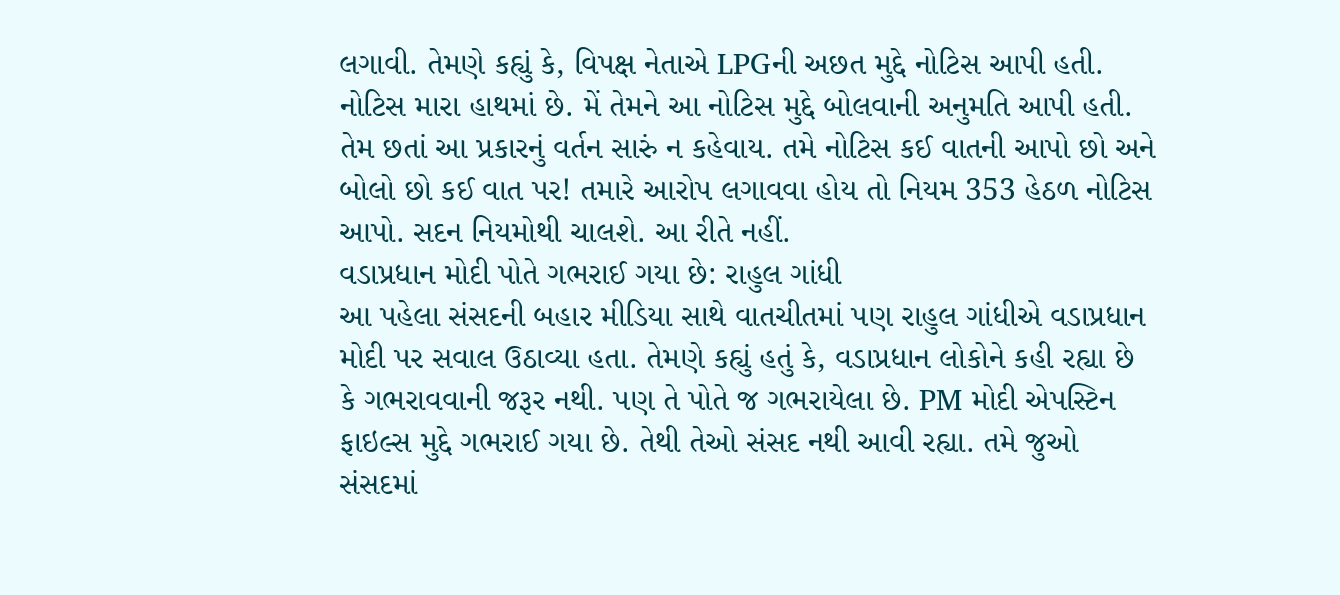લગાવી. તેમણે કહ્યું કે, વિપક્ષ નેતાએ LPGની અછત મુદ્દે નોટિસ આપી હતી. નોટિસ મારા હાથમાં છે. મેં તેમને આ નોટિસ મુદ્દે બોલવાની અનુમતિ આપી હતી. તેમ છતાં આ પ્રકારનું વર્તન સારું ન કહેવાય. તમે નોટિસ કઈ વાતની આપો છો અને બોલો છો કઈ વાત પર! તમારે આરોપ લગાવવા હોય તો નિયમ 353 હેઠળ નોટિસ આપો. સદન નિયમોથી ચાલશે. આ રીતે નહીં.
વડાપ્રધાન મોદી પોતે ગભરાઈ ગયા છે: રાહુલ ગાંધી
આ પહેલા સંસદની બહાર મીડિયા સાથે વાતચીતમાં પણ રાહુલ ગાંધીએ વડાપ્રધાન મોદી પર સવાલ ઉઠાવ્યા હતા. તેમણે કહ્યું હતું કે, વડાપ્રધાન લોકોને કહી રહ્યા છે કે ગભરાવવાની જરૂર નથી. પણ તે પોતે જ ગભરાયેલા છે. PM મોદી એપસ્ટિન ફાઇલ્સ મુદ્દે ગભરાઈ ગયા છે. તેથી તેઓ સંસદ નથી આવી રહ્યા. તમે જુઓ સંસદમાં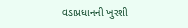વડાપ્રધાનની ખુરશી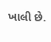ખાલી છે.